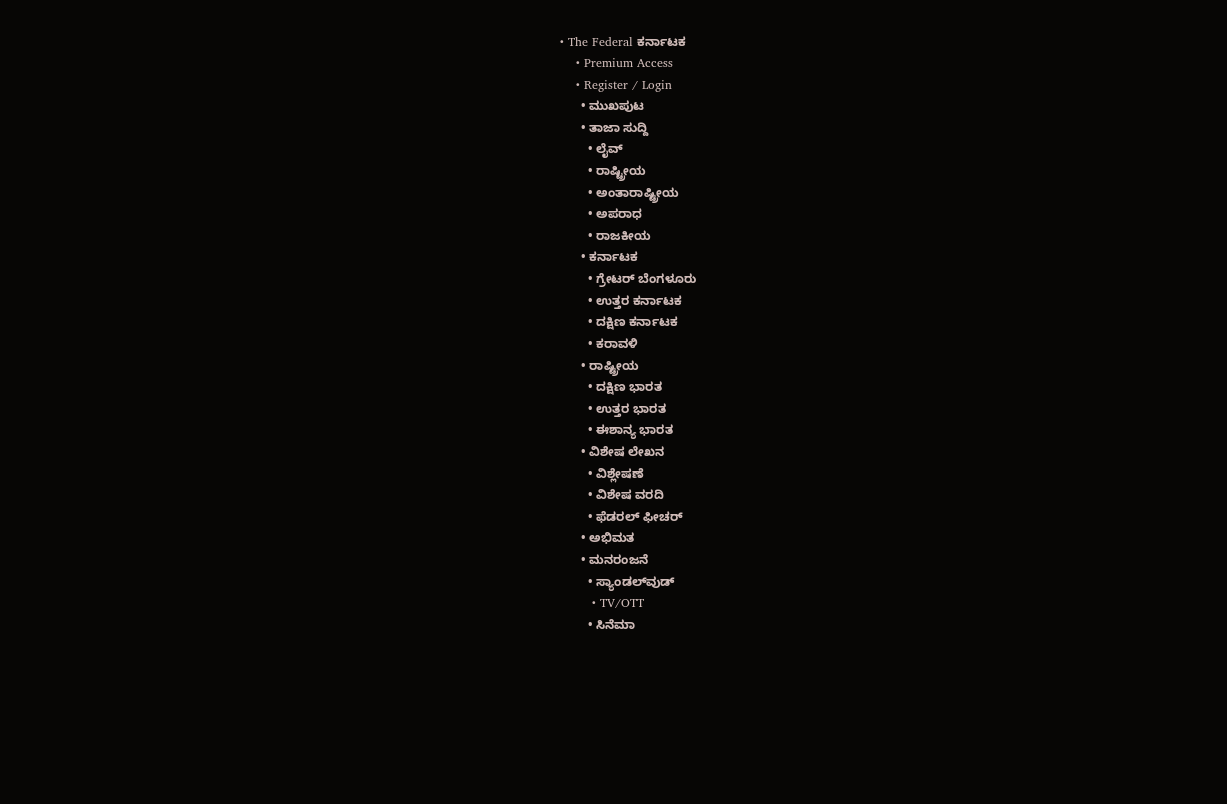• The Federal ಕರ್ನಾಟಕ
    • Premium Access
    • Register / Login
      • ಮುಖಪುಟ
      • ತಾಜಾ ಸುದ್ದಿ
        • ಲೈವ್‌
        • ರಾಷ್ಟ್ರೀಯ
        • ಅಂತಾರಾಷ್ಟ್ರೀಯ
        • ಅಪರಾಧ
        • ರಾಜಕೀಯ
      • ಕರ್ನಾಟಕ
        • ಗ್ರೇಟರ್ ಬೆಂಗಳೂರು
        • ಉತ್ತರ ಕರ್ನಾಟಕ
        • ದಕ್ಷಿಣ ಕರ್ನಾಟಕ
        • ಕರಾವಳಿ
      • ರಾಷ್ಟ್ರೀಯ
        • ದಕ್ಷಿಣ ಭಾರತ
        • ಉತ್ತರ ಭಾರತ
        • ಈಶಾನ್ಯ ಭಾರತ
      • ವಿಶೇಷ ಲೇಖನ
        • ವಿಶ್ಲೇಷಣೆ
        • ವಿಶೇಷ ವರದಿ
        • ಫೆಡರಲ್ ಫೀಚರ್
      • ಅಭಿಮತ
      • ಮನರಂಜನೆ
        • ಸ್ಯಾಂಡಲ್‌ವುಡ್
        • TV/OTT
        • ಸಿನೆಮಾ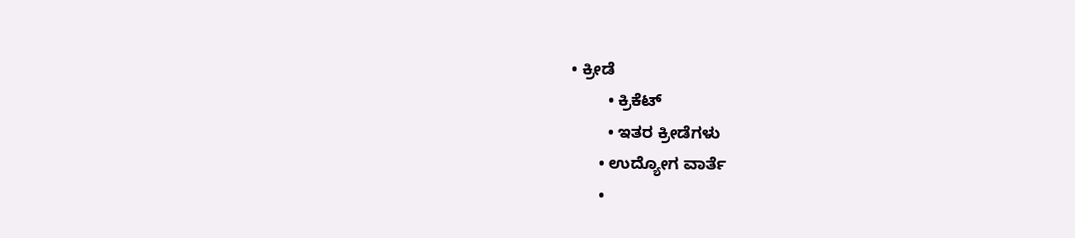• ಕ್ರೀಡೆ
        • ಕ್ರಿಕೆಟ್
        • ಇತರ ಕ್ರೀಡೆಗಳು
      • ಉದ್ಯೋಗ ವಾರ್ತೆ
      •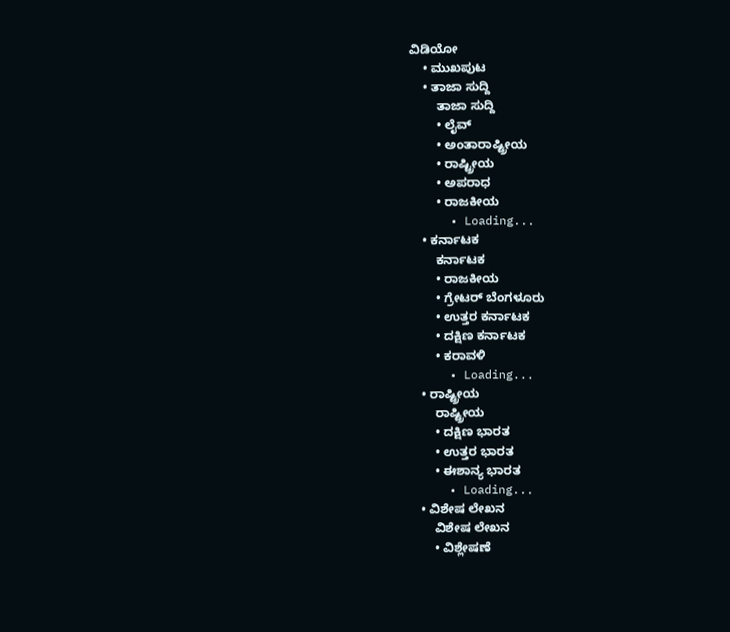ವಿಡಿಯೋ
    • ಮುಖಪುಟ
    • ತಾಜಾ ಸುದ್ದಿ
        ತಾಜಾ ಸುದ್ದಿ
        • ಲೈವ್‌
        • ಅಂತಾರಾಷ್ಟ್ರೀಯ
        • ರಾಷ್ಟ್ರೀಯ
        • ಅಪರಾಧ
        • ರಾಜಕೀಯ
      • Loading...
    • ಕರ್ನಾಟಕ
        ಕರ್ನಾಟಕ
        • ರಾಜಕೀಯ
        • ಗ್ರೇಟರ್ ಬೆಂಗಳೂರು
        • ಉತ್ತರ ಕರ್ನಾಟಕ
        • ದಕ್ಷಿಣ ಕರ್ನಾಟಕ
        • ಕರಾವಳಿ
      • Loading...
    • ರಾಷ್ಟ್ರೀಯ
        ರಾಷ್ಟ್ರೀಯ
        • ದಕ್ಷಿಣ ಭಾರತ
        • ಉತ್ತರ ಭಾರತ
        • ಈಶಾನ್ಯ ಭಾರತ
      • Loading...
    • ವಿಶೇಷ ಲೇಖನ
        ವಿಶೇಷ ಲೇಖನ
        • ವಿಶ್ಲೇಷಣೆ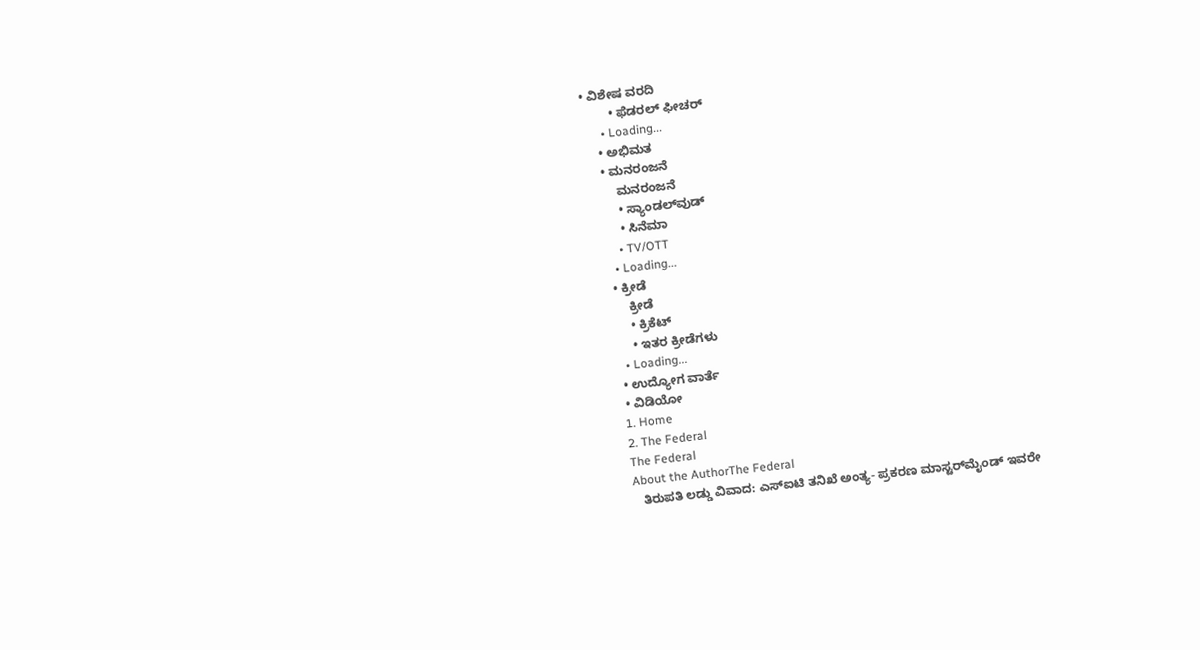• ವಿಶೇಷ ವರದಿ
        • ಫೆಡರಲ್ ಫೀಚರ್
      • Loading...
    • ಅಭಿಮತ
    • ಮನರಂಜನೆ
        ಮನರಂಜನೆ
        • ಸ್ಯಾಂಡಲ್‌ವುಡ್
        • ಸಿನೆಮಾ
        • TV/OTT
      • Loading...
    • ಕ್ರೀಡೆ
        ಕ್ರೀಡೆ
        • ಕ್ರಿಕೆಟ್
        • ಇತರ ಕ್ರೀಡೆಗಳು
      • Loading...
    • ಉದ್ಯೋಗ ವಾರ್ತೆ
    • ವಿಡಿಯೋ
    1. Home
    2. The Federal
    The Federal
    About the AuthorThe Federal
      ತಿರುಪತಿ ಲಡ್ಡು ವಿವಾದ: ಎಸ್‌ಐಟಿ ತನಿಖೆ ಅಂತ್ಯ- ಪ್ರಕರಣ ಮಾಸ್ಟರ್‌ಮೈಂಡ್‌ ಇವರೇ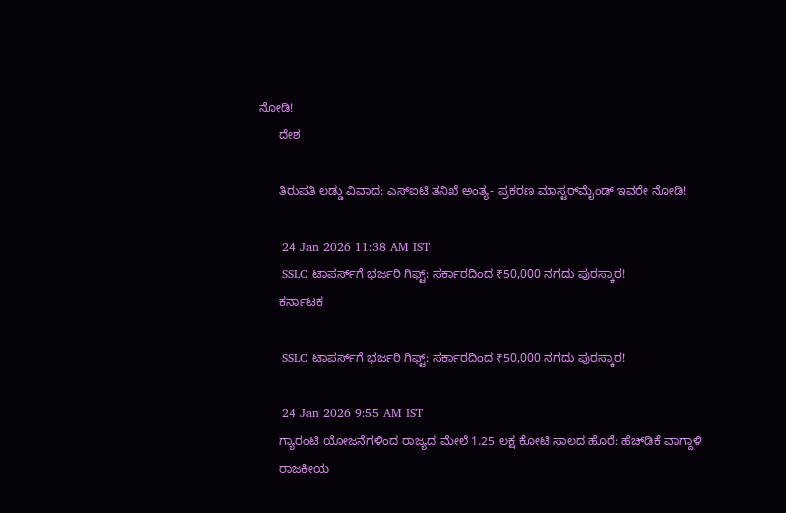ನೋಡಿ!
      ದೇಶ

      ತಿರುಪತಿ ಲಡ್ಡು ವಿವಾದ: ಎಸ್‌ಐಟಿ ತನಿಖೆ ಅಂತ್ಯ- ಪ್ರಕರಣ ಮಾಸ್ಟರ್‌ಮೈಂಡ್‌ ಇವರೇ ನೋಡಿ!

      24 Jan 2026 11:38 AM IST
      SSLC ಟಾಪರ್ಸ್‌ಗೆ ಭರ್ಜರಿ ಗಿಫ್ಟ್: ಸರ್ಕಾರದಿಂದ ₹50,000 ನಗದು ಪುರಸ್ಕಾರ!
      ಕರ್ನಾಟಕ

      SSLC ಟಾಪರ್ಸ್‌ಗೆ ಭರ್ಜರಿ ಗಿಫ್ಟ್: ಸರ್ಕಾರದಿಂದ ₹50,000 ನಗದು ಪುರಸ್ಕಾರ!

      24 Jan 2026 9:55 AM IST
      ಗ್ಯಾರಂಟಿ ಯೋಜನೆಗಳಿಂದ ರಾಜ್ಯದ ಮೇಲೆ 1.25 ಲಕ್ಷ ಕೋಟಿ ಸಾಲದ ಹೊರೆ: ಹೆಚ್‌ಡಿಕೆ ವಾಗ್ದಾಳಿ
      ರಾಜಕೀಯ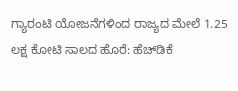ಗ್ಯಾರಂಟಿ ಯೋಜನೆಗಳಿಂದ ರಾಜ್ಯದ ಮೇಲೆ 1.25 ಲಕ್ಷ ಕೋಟಿ ಸಾಲದ ಹೊರೆ: ಹೆಚ್‌ಡಿಕೆ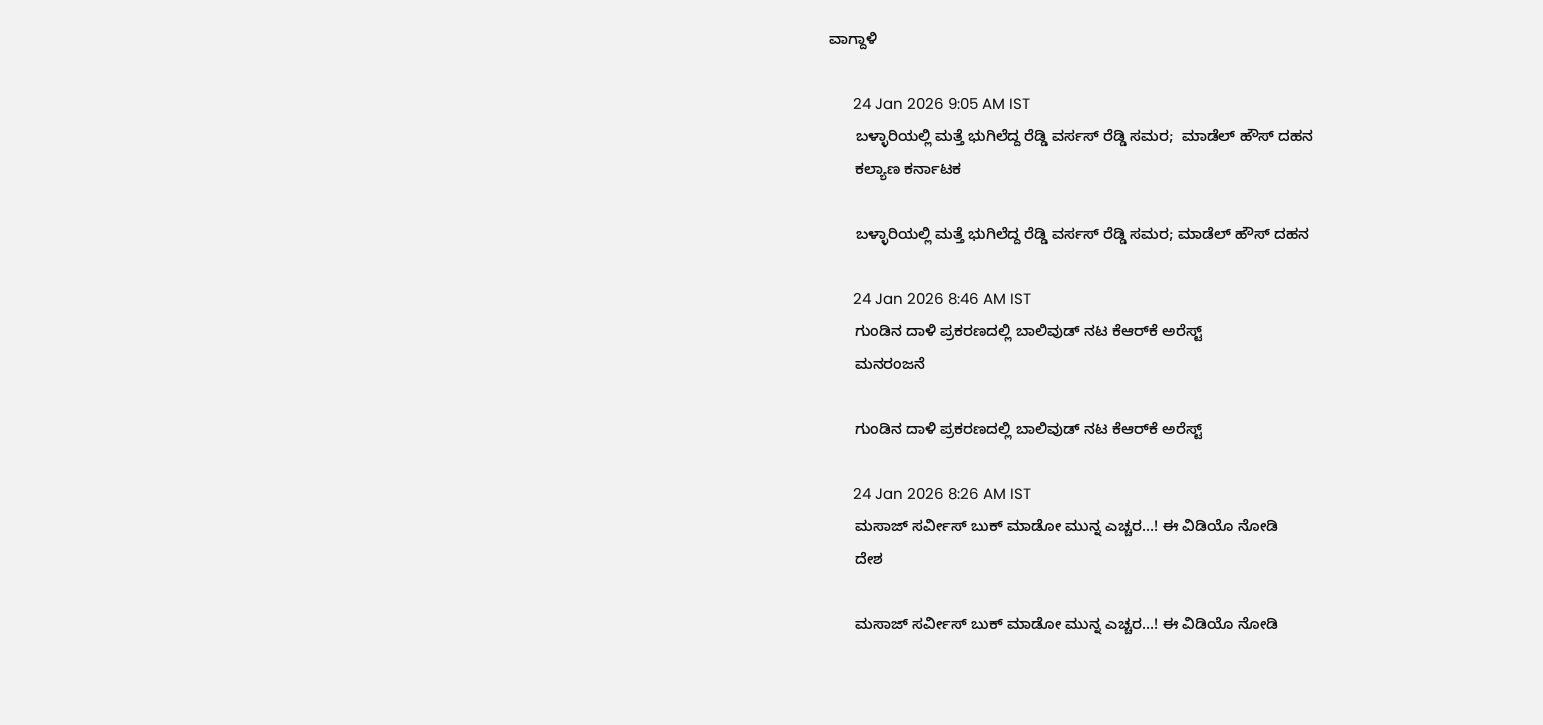ವಾಗ್ದಾಳಿ

      24 Jan 2026 9:05 AM IST
      ಬಳ್ಳಾರಿಯಲ್ಲಿ ಮತ್ತೆ ಭುಗಿಲೆದ್ದ ರೆಡ್ಡಿ ವರ್ಸಸ್ ರೆಡ್ಡಿ ಸಮರ;  ಮಾಡೆಲ್ ಹೌಸ್ ದಹನ
      ಕಲ್ಯಾಣ ಕರ್ನಾಟಕ

      ಬಳ್ಳಾರಿಯಲ್ಲಿ ಮತ್ತೆ ಭುಗಿಲೆದ್ದ ರೆಡ್ಡಿ ವರ್ಸಸ್ ರೆಡ್ಡಿ ಸಮರ; ಮಾಡೆಲ್ ಹೌಸ್ ದಹನ

      24 Jan 2026 8:46 AM IST
      ಗುಂಡಿನ ದಾಳಿ ಪ್ರಕರಣದಲ್ಲಿ ಬಾಲಿವುಡ್‌ ನಟ ಕೆಆರ್‌ಕೆ ಅರೆಸ್ಟ್
      ಮನರಂಜನೆ

      ಗುಂಡಿನ ದಾಳಿ ಪ್ರಕರಣದಲ್ಲಿ ಬಾಲಿವುಡ್‌ ನಟ ಕೆಆರ್‌ಕೆ ಅರೆಸ್ಟ್

      24 Jan 2026 8:26 AM IST
      ಮಸಾಜ್‌ ಸರ್ವೀಸ್‌ ಬುಕ್‌ ಮಾಡೋ ಮುನ್ನ ಎಚ್ಚರ…! ಈ ವಿಡಿಯೊ ನೋಡಿ
      ದೇಶ

      ಮಸಾಜ್‌ ಸರ್ವೀಸ್‌ ಬುಕ್‌ ಮಾಡೋ ಮುನ್ನ ಎಚ್ಚರ…! ಈ ವಿಡಿಯೊ ನೋಡಿ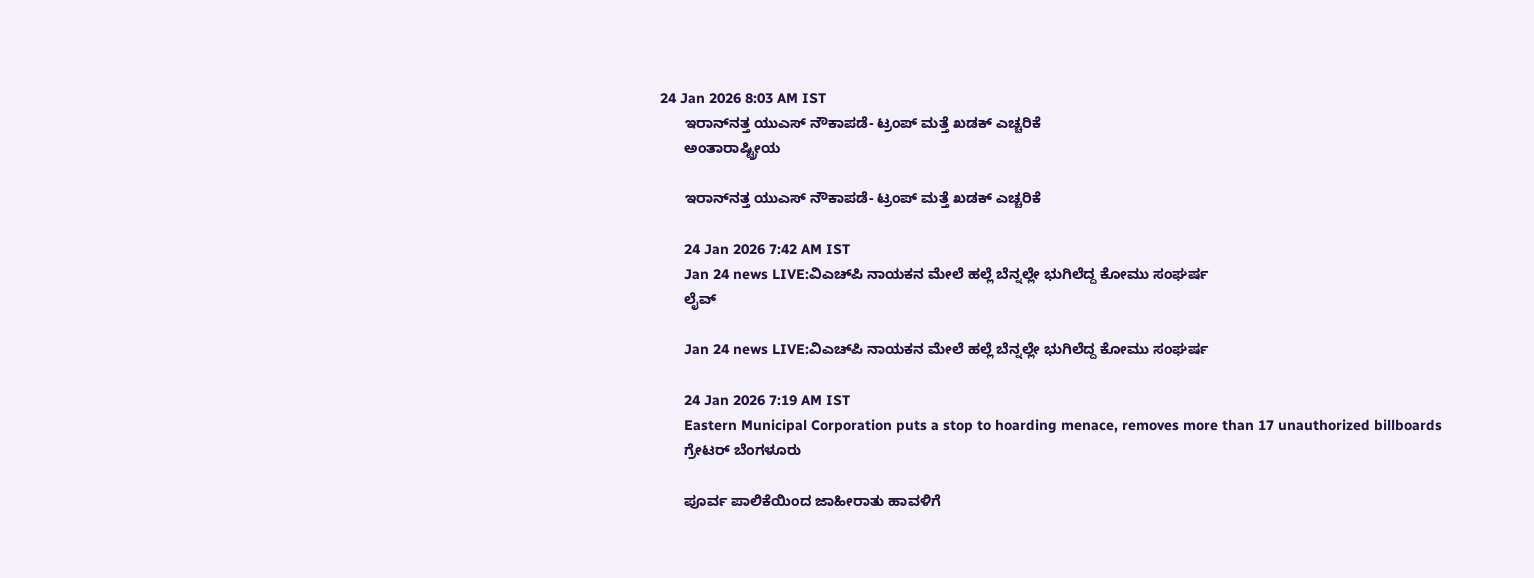24 Jan 2026 8:03 AM IST
      ಇರಾನ್‌ನತ್ತ ಯುಎಸ್ ನೌಕಾಪಡೆ- ಟ್ರಂಪ್‌ ಮತ್ತೆ ಖಡಕ್‌ ಎಚ್ಚರಿಕೆ
      ಅಂತಾರಾಷ್ಟ್ರೀಯ

      ಇರಾನ್‌ನತ್ತ ಯುಎಸ್ ನೌಕಾಪಡೆ- ಟ್ರಂಪ್‌ ಮತ್ತೆ ಖಡಕ್‌ ಎಚ್ಚರಿಕೆ

      24 Jan 2026 7:42 AM IST
      Jan 24 news LIVE:ವಿಎಚ್‌ಪಿ ನಾಯಕನ ಮೇಲೆ ಹಲ್ಲೆ ಬೆನ್ನಲ್ಲೇ ಭುಗಿಲೆದ್ದ ಕೋಮು ಸಂಘರ್ಷ
      ಲೈವ್

      Jan 24 news LIVE:ವಿಎಚ್‌ಪಿ ನಾಯಕನ ಮೇಲೆ ಹಲ್ಲೆ ಬೆನ್ನಲ್ಲೇ ಭುಗಿಲೆದ್ದ ಕೋಮು ಸಂಘರ್ಷ

      24 Jan 2026 7:19 AM IST
      Eastern Municipal Corporation puts a stop to hoarding menace, removes more than 17 unauthorized billboards
      ಗ್ರೇಟರ್ ಬೆಂಗಳೂರು

      ಪೂರ್ವ ಪಾಲಿಕೆಯಿಂದ ಜಾಹೀರಾತು ಹಾವಳಿಗೆ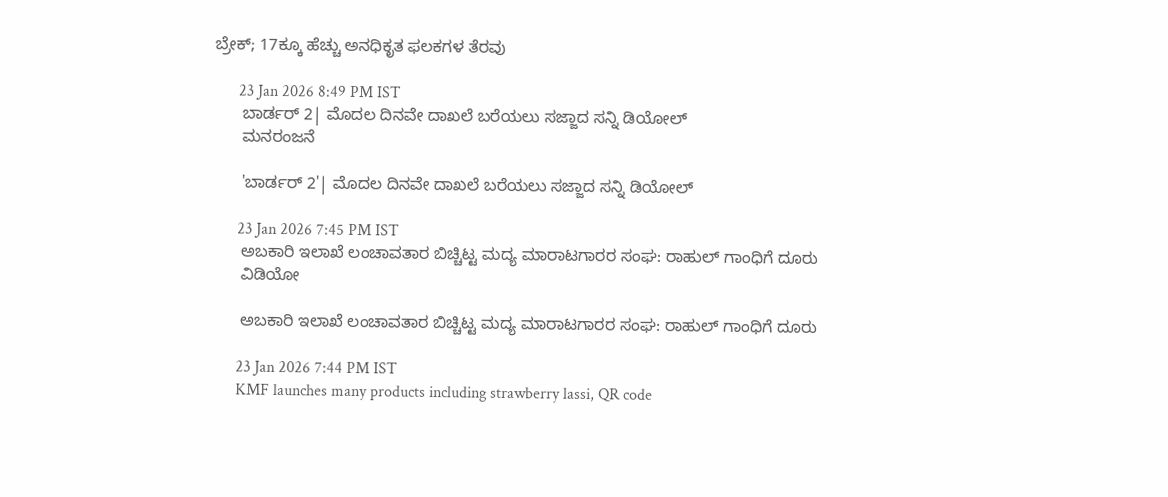ಬ್ರೇಕ್; 17ಕ್ಕೂ ಹೆಚ್ಚು ಅನಧಿಕೃತ ಫಲಕಗಳ ತೆರವು

      23 Jan 2026 8:49 PM IST
      ಬಾರ್ಡರ್ 2| ಮೊದಲ ದಿನವೇ ದಾಖಲೆ ಬರೆಯಲು ಸಜ್ಜಾದ ಸನ್ನಿ ಡಿಯೋಲ್‌
      ಮನರಂಜನೆ

      'ಬಾರ್ಡರ್ 2'| ಮೊದಲ ದಿನವೇ ದಾಖಲೆ ಬರೆಯಲು ಸಜ್ಜಾದ ಸನ್ನಿ ಡಿಯೋಲ್‌

      23 Jan 2026 7:45 PM IST
      ಅಬಕಾರಿ ಇಲಾಖೆ ಲಂಚಾವತಾರ ಬಿಚ್ಚಿಟ್ಟ ಮದ್ಯ ಮಾರಾಟಗಾರರ ಸಂಘ: ರಾಹುಲ್‌ ಗಾಂಧಿಗೆ ದೂರು
      ವಿಡಿಯೋ

      ಅಬಕಾರಿ ಇಲಾಖೆ ಲಂಚಾವತಾರ ಬಿಚ್ಚಿಟ್ಟ ಮದ್ಯ ಮಾರಾಟಗಾರರ ಸಂಘ: ರಾಹುಲ್‌ ಗಾಂಧಿಗೆ ದೂರು

      23 Jan 2026 7:44 PM IST
      KMF launches many products including strawberry lassi, QR code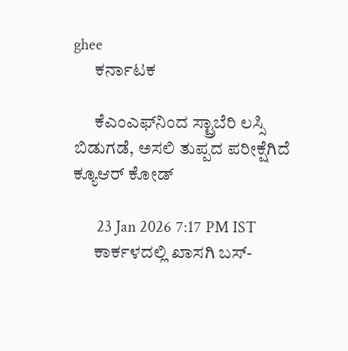ghee
      ಕರ್ನಾಟಕ

      ಕೆಎಂಎಫ್‌ನಿಂದ ಸ್ಟ್ರಾಬೆರಿ ಲಸ್ಸಿ ಬಿಡುಗಡೆ, ಅಸಲಿ ತುಪ್ಪದ ಪರೀಕ್ಷೆಗಿದೆ ಕ್ಯೂಆರ್ ಕೋಡ್

      23 Jan 2026 7:17 PM IST
      ಕಾರ್ಕಳದಲ್ಲಿ ಖಾಸಗಿ ಬಸ್-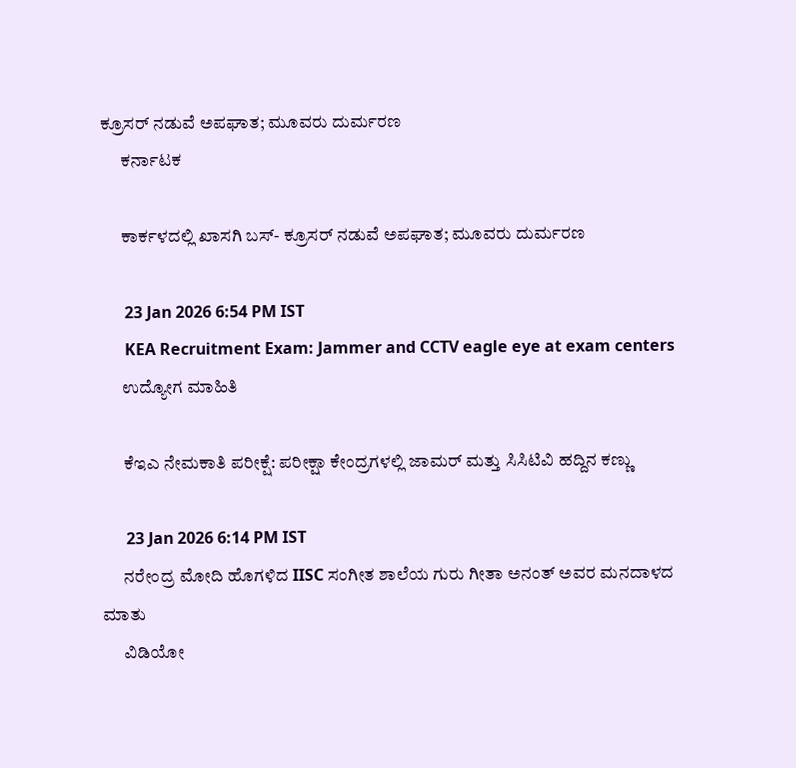ಕ್ರೂಸರ್ ನಡುವೆ ಅಪಘಾತ; ಮೂವರು ದುರ್ಮರಣ
      ಕರ್ನಾಟಕ

      ಕಾರ್ಕಳದಲ್ಲಿ ಖಾಸಗಿ ಬಸ್- ಕ್ರೂಸರ್ ನಡುವೆ ಅಪಘಾತ; ಮೂವರು ದುರ್ಮರಣ

      23 Jan 2026 6:54 PM IST
      KEA Recruitment Exam: Jammer and CCTV eagle eye at exam centers
      ಉದ್ಯೋಗ ಮಾಹಿತಿ

      ಕೆಇಎ ನೇಮಕಾತಿ ಪರೀಕ್ಷೆ: ಪರೀಕ್ಷಾ ಕೇಂದ್ರಗಳಲ್ಲಿ ಜಾಮರ್ ಮತ್ತು ಸಿಸಿಟಿವಿ ಹದ್ದಿನ ಕಣ್ಣು

      23 Jan 2026 6:14 PM IST
      ನರೇಂದ್ರ ಮೋದಿ ಹೊಗಳಿದ IISC ಸಂಗೀತ ಶಾಲೆಯ ಗುರು ಗೀತಾ ಅನಂತ್ ಅವರ ಮನದಾಳದ ಮಾತು
      ವಿಡಿಯೋ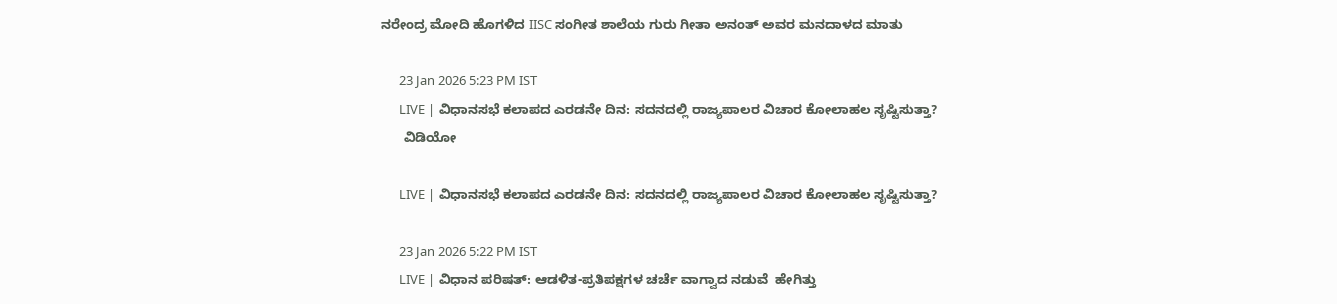ನರೇಂದ್ರ ಮೋದಿ ಹೊಗಳಿದ IISC ಸಂಗೀತ ಶಾಲೆಯ ಗುರು ಗೀತಾ ಅನಂತ್ ಅವರ ಮನದಾಳದ ಮಾತು

      23 Jan 2026 5:23 PM IST
      LIVE | ವಿಧಾನಸಭೆ ಕಲಾಪದ ಎರಡನೇ ದಿನ: ಸದನದಲ್ಲಿ ರಾಜ್ಯಪಾಲರ ವಿಚಾರ ಕೋಲಾಹಲ ಸೃಷ್ಟಿಸುತ್ತಾ?
      ವಿಡಿಯೋ

      LIVE | ವಿಧಾನಸಭೆ ಕಲಾಪದ ಎರಡನೇ ದಿನ: ಸದನದಲ್ಲಿ ರಾಜ್ಯಪಾಲರ ವಿಚಾರ ಕೋಲಾಹಲ ಸೃಷ್ಟಿಸುತ್ತಾ?

      23 Jan 2026 5:22 PM IST
      LIVE | ವಿಧಾನ ಪರಿಷತ್‌: ಆಡಳಿತ-ಪ್ರತಿಪಕ್ಷಗಳ ಚರ್ಚೆ ವಾಗ್ವಾದ ನಡುವೆ  ಹೇಗಿತ್ತು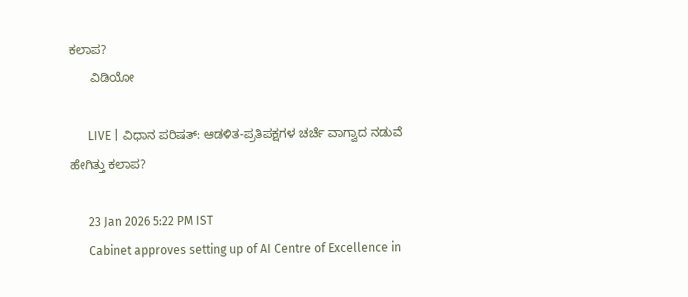ಕಲಾಪ?
      ವಿಡಿಯೋ

      LIVE | ವಿಧಾನ ಪರಿಷತ್‌: ಆಡಳಿತ-ಪ್ರತಿಪಕ್ಷಗಳ ಚರ್ಚೆ ವಾಗ್ವಾದ ನಡುವೆ ಹೇಗಿತ್ತು ಕಲಾಪ?

      23 Jan 2026 5:22 PM IST
      Cabinet approves setting up of AI Centre of Excellence in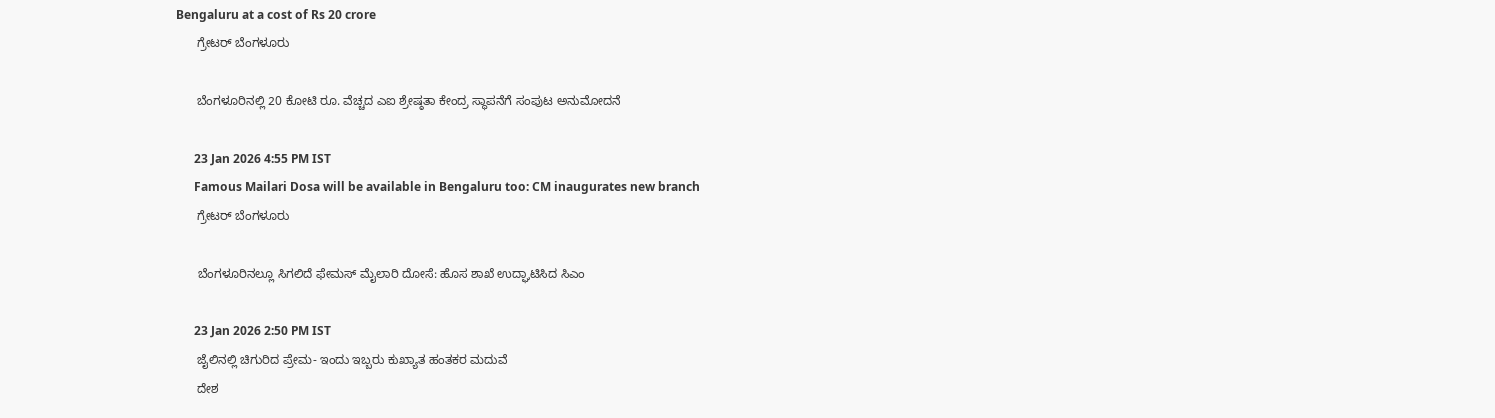Bengaluru at a cost of Rs 20 crore
      ಗ್ರೇಟರ್ ಬೆಂಗಳೂರು

      ಬೆಂಗಳೂರಿನಲ್ಲಿ 20 ಕೋಟಿ ರೂ. ವೆಚ್ಚದ ಎಐ ಶ್ರೇಷ್ಠತಾ ಕೇಂದ್ರ ಸ್ಥಾಪನೆಗೆ ಸಂಪುಟ ಅನುಮೋದನೆ

      23 Jan 2026 4:55 PM IST
      Famous Mailari Dosa will be available in Bengaluru too: CM inaugurates new branch
      ಗ್ರೇಟರ್ ಬೆಂಗಳೂರು

      ಬೆಂಗಳೂರಿನಲ್ಲೂ ಸಿಗಲಿದೆ ಫೇಮಸ್ ಮೈಲಾರಿ ದೋಸೆ: ಹೊಸ ಶಾಖೆ ಉದ್ಘಾಟಿಸಿದ ಸಿಎಂ

      23 Jan 2026 2:50 PM IST
      ಜೈಲಿನಲ್ಲಿ ಚಿಗುರಿದ ಪ್ರೇಮ- ಇಂದು ಇಬ್ಬರು ಕುಖ್ಯಾತ ಹಂತಕರ ಮದುವೆ
      ದೇಶ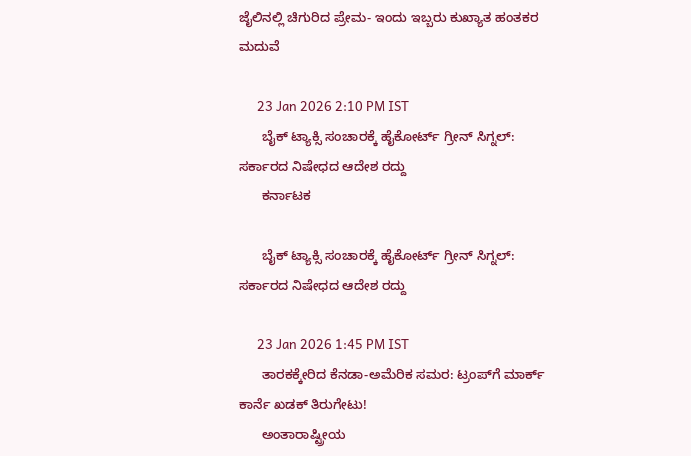ಜೈಲಿನಲ್ಲಿ ಚಿಗುರಿದ ಪ್ರೇಮ- ಇಂದು ಇಬ್ಬರು ಕುಖ್ಯಾತ ಹಂತಕರ ಮದುವೆ

      23 Jan 2026 2:10 PM IST
      ಬೈಕ್ ಟ್ಯಾಕ್ಸಿ ಸಂಚಾರಕ್ಕೆ ಹೈಕೋರ್ಟ್ ಗ್ರೀನ್ ಸಿಗ್ನಲ್: ಸರ್ಕಾರದ ನಿಷೇಧದ ಆದೇಶ ರದ್ದು
      ಕರ್ನಾಟಕ

      ಬೈಕ್ ಟ್ಯಾಕ್ಸಿ ಸಂಚಾರಕ್ಕೆ ಹೈಕೋರ್ಟ್ ಗ್ರೀನ್ ಸಿಗ್ನಲ್: ಸರ್ಕಾರದ ನಿಷೇಧದ ಆದೇಶ ರದ್ದು

      23 Jan 2026 1:45 PM IST
      ತಾರಕಕ್ಕೇರಿದ ಕೆನಡಾ-ಅಮೆರಿಕ ಸಮರ: ಟ್ರಂಪ್‌ಗೆ ಮಾರ್ಕ್ ಕಾರ್ನೆ ಖಡಕ್ ತಿರುಗೇಟು!
      ಅಂತಾರಾಷ್ಟ್ರೀಯ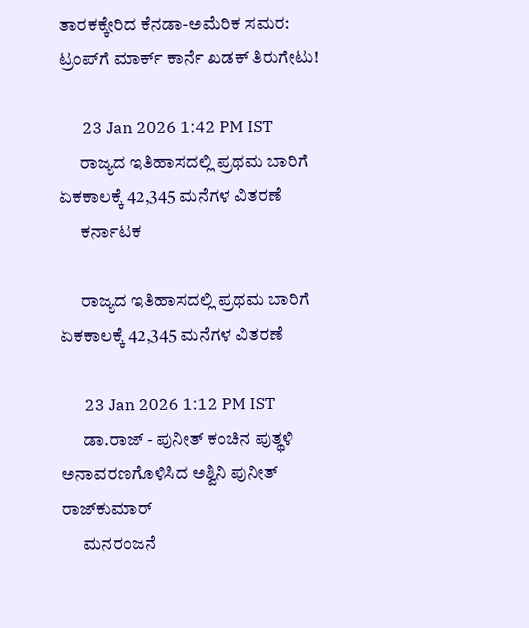ತಾರಕಕ್ಕೇರಿದ ಕೆನಡಾ-ಅಮೆರಿಕ ಸಮರ: ಟ್ರಂಪ್‌ಗೆ ಮಾರ್ಕ್ ಕಾರ್ನೆ ಖಡಕ್ ತಿರುಗೇಟು!

      23 Jan 2026 1:42 PM IST
      ರಾಜ್ಯದ ಇತಿಹಾಸದಲ್ಲಿ ಪ್ರಥಮ ಬಾರಿಗೆ ಏಕಕಾಲಕ್ಕೆ 42,345 ಮನೆಗಳ ವಿತರಣೆ
      ಕರ್ನಾಟಕ

      ರಾಜ್ಯದ ಇತಿಹಾಸದಲ್ಲಿ ಪ್ರಥಮ ಬಾರಿಗೆ ಏಕಕಾಲಕ್ಕೆ 42,345 ಮನೆಗಳ ವಿತರಣೆ

      23 Jan 2026 1:12 PM IST
      ಡಾ.ರಾಜ್‌ - ಪುನೀತ್ ಕಂಚಿನ ಪುತ್ಥಳಿ ಅನಾವರಣಗೊಳಿಸಿದ ಅಶ್ವಿನಿ ಪುನೀತ್ ರಾಜ್‌ಕುಮಾರ್
      ಮನರಂಜನೆ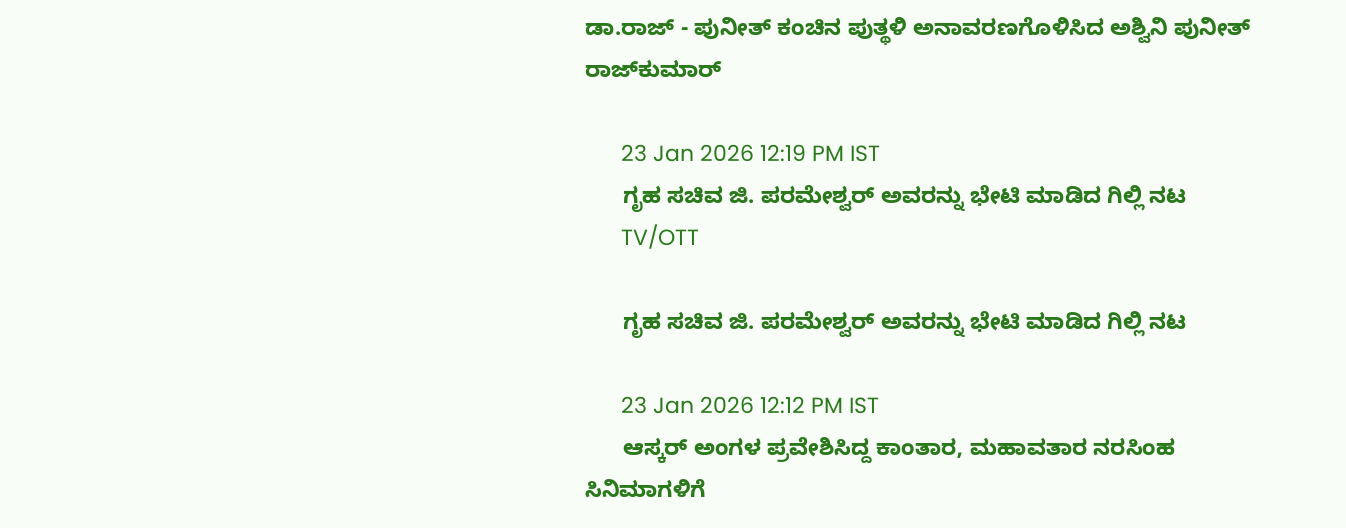ಡಾ.ರಾಜ್‌ - ಪುನೀತ್ ಕಂಚಿನ ಪುತ್ಥಳಿ ಅನಾವರಣಗೊಳಿಸಿದ ಅಶ್ವಿನಿ ಪುನೀತ್ ರಾಜ್‌ಕುಮಾರ್

      23 Jan 2026 12:19 PM IST
      ಗೃಹ ಸಚಿವ ಜಿ. ಪರಮೇಶ್ವರ್ ಅವರನ್ನು ಭೇಟಿ ಮಾಡಿದ ಗಿಲ್ಲಿ ನಟ
      TV/OTT

      ಗೃಹ ಸಚಿವ ಜಿ. ಪರಮೇಶ್ವರ್ ಅವರನ್ನು ಭೇಟಿ ಮಾಡಿದ ಗಿಲ್ಲಿ ನಟ

      23 Jan 2026 12:12 PM IST
      ಆಸ್ಕರ್ ಅಂಗಳ ಪ್ರವೇಶಿಸಿದ್ದ ಕಾಂತಾರ, ಮಹಾವತಾರ ನರಸಿಂಹ  ಸಿನಿಮಾಗಳಿಗೆ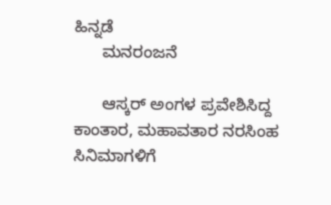ಹಿನ್ನಡೆ
      ಮನರಂಜನೆ

      ಆಸ್ಕರ್ ಅಂಗಳ ಪ್ರವೇಶಿಸಿದ್ದ ಕಾಂತಾರ, ಮಹಾವತಾರ ನರಸಿಂಹ ಸಿನಿಮಾಗಳಿಗೆ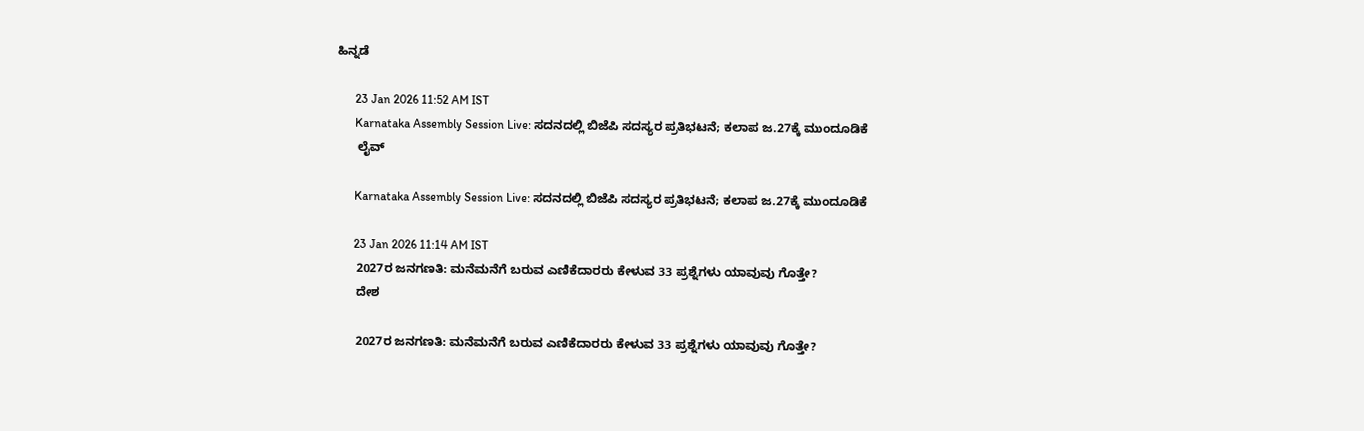ಹಿನ್ನಡೆ

      23 Jan 2026 11:52 AM IST
      Karnataka Assembly Session Live: ಸದನದಲ್ಲಿ ಬಿಜೆಪಿ ಸದಸ್ಯರ ಪ್ರತಿಭಟನೆ; ಕಲಾಪ ಜ.27ಕ್ಕೆ ಮುಂದೂಡಿಕೆ
      ಲೈವ್

      Karnataka Assembly Session Live: ಸದನದಲ್ಲಿ ಬಿಜೆಪಿ ಸದಸ್ಯರ ಪ್ರತಿಭಟನೆ; ಕಲಾಪ ಜ.27ಕ್ಕೆ ಮುಂದೂಡಿಕೆ

      23 Jan 2026 11:14 AM IST
      2027ರ ಜನಗಣತಿ: ಮನೆಮನೆಗೆ ಬರುವ ಎಣಿಕೆದಾರರು ಕೇಳುವ 33 ಪ್ರಶ್ನೆಗಳು ಯಾವುವು ಗೊತ್ತೇ?
      ದೇಶ

      2027ರ ಜನಗಣತಿ: ಮನೆಮನೆಗೆ ಬರುವ ಎಣಿಕೆದಾರರು ಕೇಳುವ 33 ಪ್ರಶ್ನೆಗಳು ಯಾವುವು ಗೊತ್ತೇ?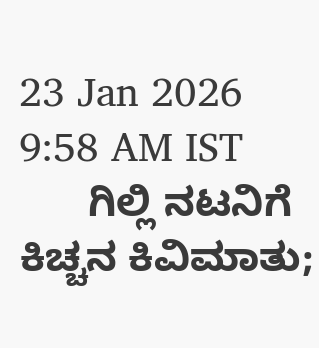23 Jan 2026 9:58 AM IST
      ಗಿಲ್ಲಿ ನಟನಿಗೆ ಕಿಚ್ಚನ ಕಿವಿಮಾತು;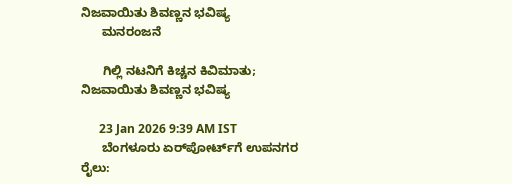ನಿಜವಾಯಿತು ಶಿವಣ್ಣನ ಭವಿಷ್ಯ
      ಮನರಂಜನೆ

      ಗಿಲ್ಲಿ ನಟನಿಗೆ ಕಿಚ್ಚನ ಕಿವಿಮಾತು; ನಿಜವಾಯಿತು ಶಿವಣ್ಣನ ಭವಿಷ್ಯ

      23 Jan 2026 9:39 AM IST
      ಬೆಂಗಳೂರು ಏರ್‌ಪೋರ್ಟ್‌ಗೆ ಉಪನಗರ ರೈಲು: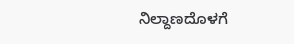ನಿಲ್ದಾಣದೊಳಗೆ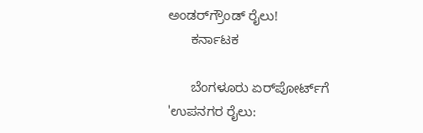ಅಂಡರ್‌ಗ್ರೌಂಡ್ ರೈಲು!
      ಕರ್ನಾಟಕ

      ಬೆಂಗಳೂರು ಏರ್‌ಪೋರ್ಟ್‌ಗೆ 'ಉಪನಗರ ರೈಲು: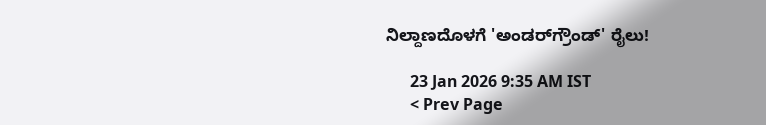ನಿಲ್ದಾಣದೊಳಗೆ 'ಅಂಡರ್‌ಗ್ರೌಂಡ್' ರೈಲು!

      23 Jan 2026 9:35 AM IST
      < Prev Page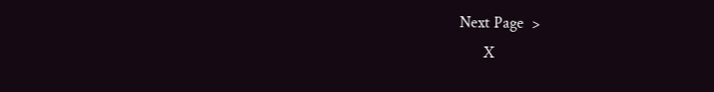Next Page  >
      X